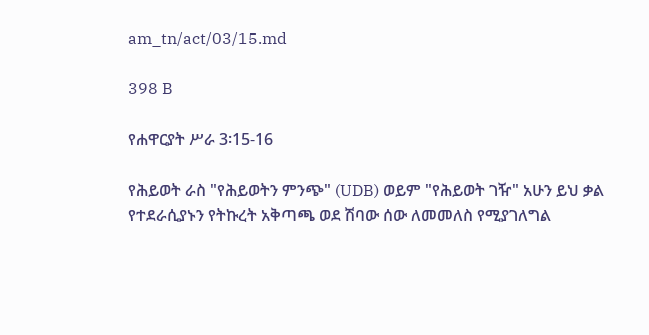am_tn/act/03/15.md

398 B

የሐዋርያት ሥራ 3፡15-16

የሕይወት ራስ "የሕይወትን ምንጭ" (UDB) ወይም "የሕይወት ገዥ" አሁን ይህ ቃል የተደራሲያኑን የትኩረት አቅጣጫ ወደ ሽባው ሰው ለመመለስ የሚያገለግል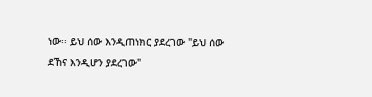ነው፡፡ ይህ ሰው እንዲጠነክር ያደረገው "ይህ ሰው ደኸና እንዲሆን ያደረገው"